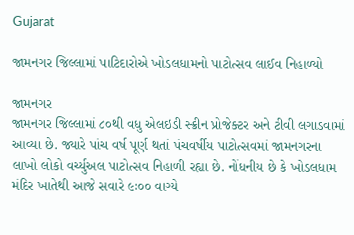Gujarat

જામનગર જિલ્લામાં પાટિદારોએ ખોડલધામનો પાટોત્સવ લાઈવ નિહાળ્યો

જામનગર
જામનગર જિલ્લામાં ૮૦થી વધુ એલઇડી સ્ક્રીન પ્રોજેક્ટર અને ટીવી લગાડવામાં આવ્યા છે. જ્યારે પાંચ વર્ષ પૂર્ણ થતાં પંચવર્ષીય પાટોત્સવમાં જામનગરના લાખો લોકો વર્ચ્યુઅલ પાટોત્સવ નિહાળી રહ્યા છે. નોંધનીય છે કે ખોડલધામ મંદિર ખાતેથી આજે સવારે ૯ઃ૦૦ વાગ્યે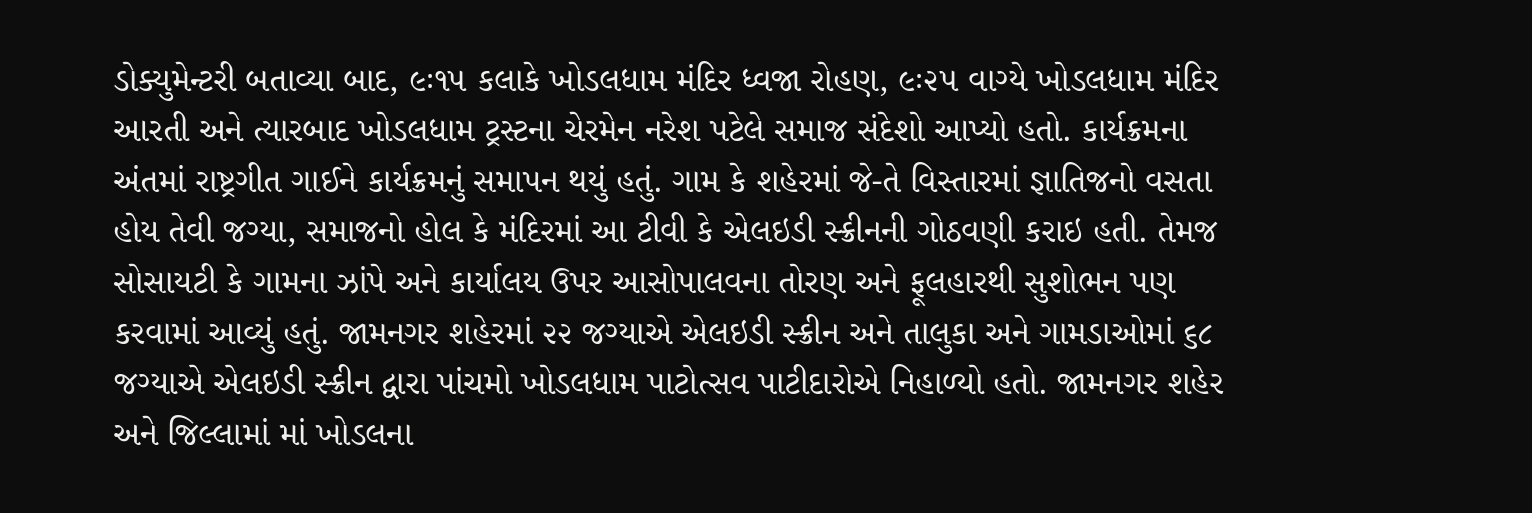ડોક્યુમેન્ટરી બતાવ્યા બાદ, ૯ઃ૧૫ કલાકે ખોડલધામ મંદિર ધ્વજા રોહણ, ૯ઃ૨૫ વાગ્યે ખોડલધામ મંદિર આરતી અને ત્યારબાદ ખોડલધામ ટ્રસ્ટના ચેરમેન નરેશ પટેલે સમાજ સંદેશો આપ્યો હતો. કાર્યક્રમના અંતમાં રાષ્ટ્રગીત ગાઈને કાર્યક્રમનું સમાપન થયું હતું. ગામ કે શહેરમાં જે-તે વિસ્તારમાં જ્ઞાતિજનો વસતા હોય તેવી જગ્યા, સમાજનો હોલ કે મંદિરમાં આ ટીવી કે એલઇડી સ્ક્રીનની ગોઠવણી કરાઇ હતી. તેમજ સોસાયટી કે ગામના ઝાંપે અને કાર્યાલય ઉપર આસોપાલવના તોરણ અને ફૂલહારથી સુશોભન પણ કરવામાં આવ્યું હતું. જામનગર શહેરમાં ૨૨ જગ્યાએ એલઇડી સ્ક્રીન અને તાલુકા અને ગામડાઓમાં ૬૮ જગ્યાએ એલઇડી સ્ક્રીન દ્વારા પાંચમો ખોડલધામ પાટોત્સવ પાટીદારોએ નિહાળ્યો હતો. જામનગર શહેર અને જિલ્લામાં માં ખોડલના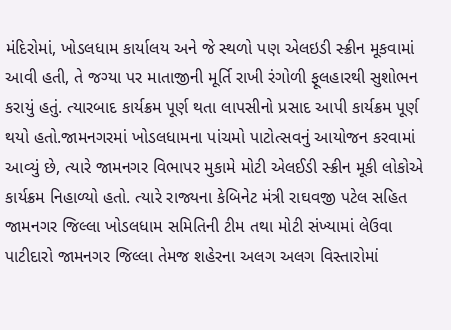મંદિરોમાં, ખોડલધામ કાર્યાલય અને જે સ્થળો પણ એલઇડી સ્ક્રીન મૂકવામાં આવી હતી, તે જગ્યા પર માતાજીની મૂર્તિ રાખી રંગોળી ફૂલહારથી સુશોભન કરાયું હતું. ત્યારબાદ કાર્યક્રમ પૂર્ણ થતા લાપસીનો પ્રસાદ આપી કાર્યક્રમ પૂર્ણ થયો હતો.જામનગરમાં ખોડલધામના પાંચમો પાટોત્સવનું આયોજન કરવામાં આવ્યું છે, ત્યારે જામનગર વિભાપર મુકામે મોટી એલઈડી સ્ક્રીન મૂકી લોકોએ કાર્યક્રમ નિહાળ્યો હતો. ત્યારે રાજ્યના કેબિનેટ મંત્રી રાઘવજી પટેલ સહિત જામનગર જિલ્લા ખોડલધામ સમિતિની ટીમ તથા મોટી સંખ્યામાં લેઉવા પાટીદારો જામનગર જિલ્લા તેમજ શહેરના અલગ અલગ વિસ્તારોમાં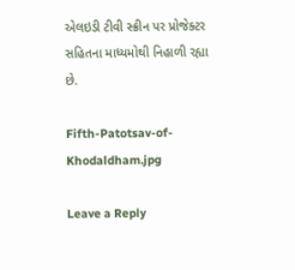એલઇડી ટીવી સ્ક્રીન પર પ્રોજેક્ટર સહિતના માધ્યમોથી નિહાળી રહ્યા છે.

Fifth-Patotsav-of-Khodaldham.jpg

Leave a Reply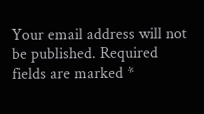Your email address will not be published. Required fields are marked *